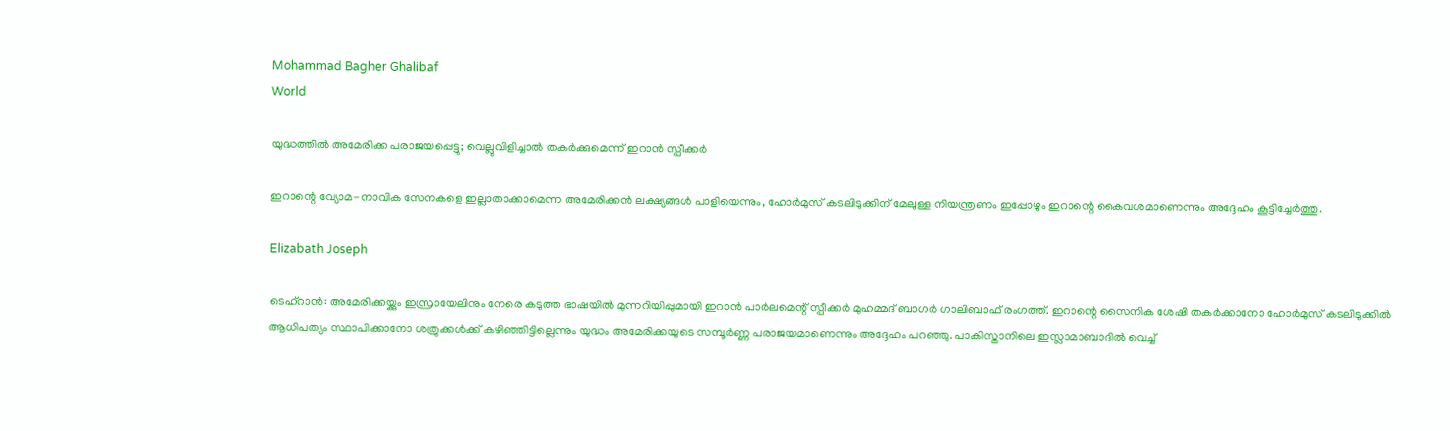Mohammad Bagher Ghalibaf
World

യുദ്ധത്തിൽ അമേരിക്ക പരാജയപ്പെട്ടു; വെല്ലുവിളിച്ചാൽ തകർക്കുമെന്ന് ഇറാൻ സ്പീക്കർ

ഇറാന്റെ വ്യോമ-നാവിക സേനകളെ ഇല്ലാതാക്കാമെന്ന അമേരിക്കൻ ലക്ഷ്യങ്ങൾ പാളിയെന്നും, ഹോർമുസ് കടലിടുക്കിന് മേലുള്ള നിയന്ത്രണം ഇപ്പോഴും ഇറാന്റെ കൈവശമാണെന്നും അദ്ദേഹം കൂട്ടിച്ചേർത്തു.

Elizabath Joseph

ടെഹ്‌റാൻ: അമേരിക്കയ്ക്കും ഇസ്രായേലിനും നേരെ കടുത്ത ഭാഷയിൽ മുന്നറിയിപ്പുമായി ഇറാൻ പാർലമെന്റ് സ്പീക്കർ മുഹമ്മദ് ബാഗർ ഗാലിബാഫ് രംഗത്ത്. ഇറാന്റെ സൈനിക ശേഷി തകർക്കാനോ ഹോർമുസ് കടലിടുക്കിൽ ആധിപത്യം സ്ഥാപിക്കാനോ ശത്രുക്കൾക്ക് കഴിഞ്ഞിട്ടില്ലെന്നും യുദ്ധം അമേരിക്കയുടെ സമ്പൂർണ്ണ പരാജയമാണെന്നും അദ്ദേഹം പറഞ്ഞു. പാകിസ്താനിലെ ഇസ്ലാമാബാദിൽ വെച്ച്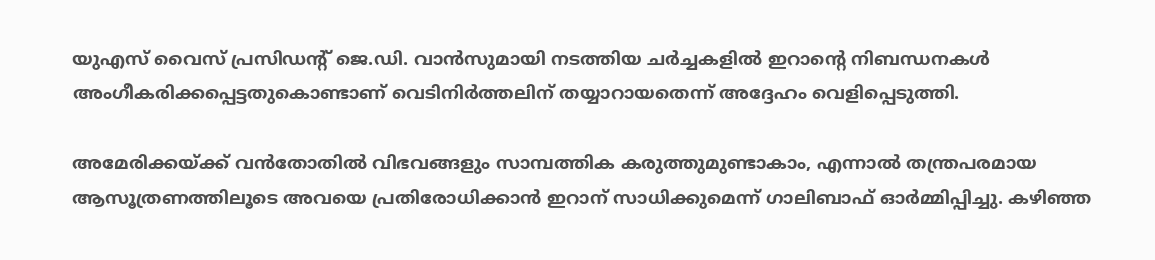യുഎസ് വൈസ് പ്രസിഡന്റ് ജെ.ഡി. വാൻസുമായി നടത്തിയ ചർച്ചകളിൽ ഇറാന്റെ നിബന്ധനകൾ അംഗീകരിക്കപ്പെട്ടതുകൊണ്ടാണ് വെടിനിർത്തലിന് തയ്യാറായതെന്ന് അദ്ദേഹം വെളിപ്പെടുത്തി.

അമേരിക്കയ്ക്ക് വൻതോതിൽ വിഭവങ്ങളും സാമ്പത്തിക കരുത്തുമുണ്ടാകാം, എന്നാൽ തന്ത്രപരമായ ആസൂത്രണത്തിലൂടെ അവയെ പ്രതിരോധിക്കാൻ ഇറാന് സാധിക്കുമെന്ന് ഗാലിബാഫ് ഓർമ്മിപ്പിച്ചു. കഴിഞ്ഞ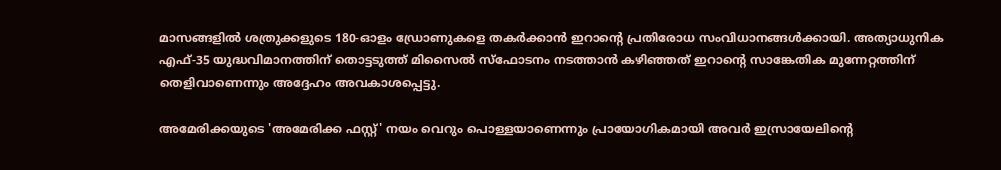മാസങ്ങളിൽ ശത്രുക്കളുടെ 180-ഓളം ഡ്രോണുകളെ തകർക്കാൻ ഇറാന്റെ പ്രതിരോധ സംവിധാനങ്ങൾക്കായി. അത്യാധുനിക എഫ്-35 യുദ്ധവിമാനത്തിന് തൊട്ടടുത്ത് മിസൈൽ സ്ഫോടനം നടത്താൻ കഴിഞ്ഞത് ഇറാന്റെ സാങ്കേതിക മുന്നേറ്റത്തിന് തെളിവാണെന്നും അദ്ദേഹം അവകാശപ്പെട്ടു.

അമേരിക്കയുടെ 'അമേരിക്ക ഫസ്റ്റ്' നയം വെറും പൊള്ളയാണെന്നും പ്രായോഗികമായി അവർ ഇസ്രായേലിന്റെ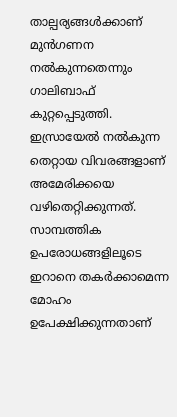താല്പര്യങ്ങൾക്കാണ് മുൻഗണന നൽകുന്നതെന്നും ഗാലിബാഫ് കുറ്റപ്പെടുത്തി. ഇസ്രായേൽ നൽകുന്ന തെറ്റായ വിവരങ്ങളാണ് അമേരിക്കയെ വഴിതെറ്റിക്കുന്നത്. സാമ്പത്തിക ഉപരോധങ്ങളിലൂടെ ഇറാനെ തകർക്കാമെന്ന മോഹം ഉപേക്ഷിക്കുന്നതാണ്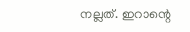നല്ലത്. ഇറാന്റെ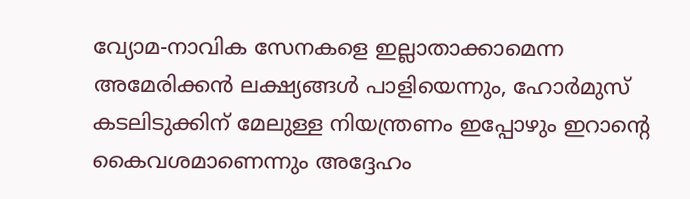വ്യോമ-നാവിക സേനകളെ ഇല്ലാതാക്കാമെന്ന അമേരിക്കൻ ലക്ഷ്യങ്ങൾ പാളിയെന്നും, ഹോർമുസ് കടലിടുക്കിന് മേലുള്ള നിയന്ത്രണം ഇപ്പോഴും ഇറാന്റെ കൈവശമാണെന്നും അദ്ദേഹം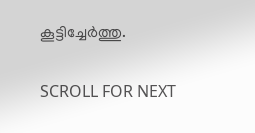കൂട്ടിച്ചേർത്തു.

SCROLL FOR NEXT